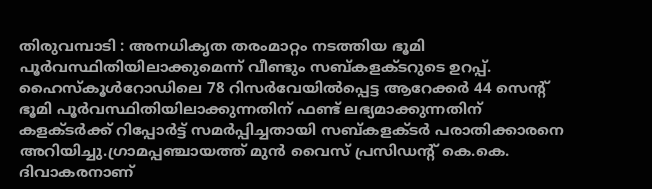തിരുവമ്പാടി : അനധികൃത തരംമാറ്റം നടത്തിയ ഭൂമി പൂർവസ്ഥിതിയിലാക്കുമെന്ന് വീണ്ടും സബ്കളക്ടറുടെ ഉറപ്പ്. ഹൈസ്കൂൾറോഡിലെ 78 റിസർവേയിൽപ്പെട്ട ആറേക്കർ 44 സെന്റ് ഭൂമി പൂർവസ്ഥിതിയിലാക്കുന്നതിന് ഫണ്ട് ലഭ്യമാക്കുന്നതിന് കളക്ടർക്ക് റിപ്പോർട്ട് സമർപ്പിച്ചതായി സബ്കളക്ടർ പരാതിക്കാരനെ അറിയിച്ചു.ഗ്രാമപ്പഞ്ചായത്ത് മുൻ വൈസ് പ്രസിഡന്റ് കെ.കെ. ദിവാകരനാണ്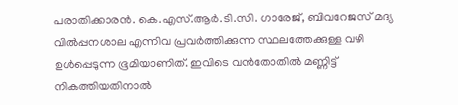പരാതിക്കാരൻ. കെ.എസ്.ആർ.ടി.സി. ഗാരേജ്, ബിവറേജസ് മദ്യ വിൽപ്പനശാല എന്നിവ പ്രവർത്തിക്കുന്ന സ്ഥലത്തേക്കുള്ള വഴി ഉൾപ്പെടുന്ന ഭൂമിയാണിത്. ഇവിടെ വൻതോതിൽ മണ്ണിട്ട് നികത്തിയതിനാൽ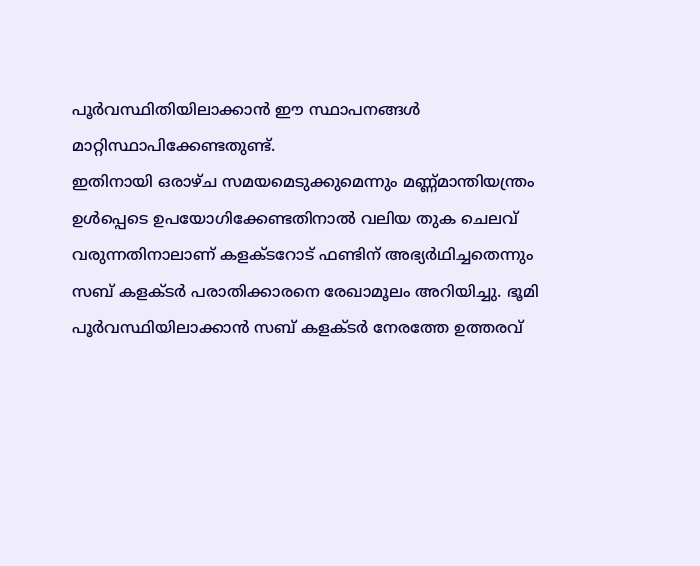പൂർവസ്ഥിതിയിലാക്കാൻ ഈ സ്ഥാപനങ്ങൾ മാറ്റിസ്ഥാപിക്കേണ്ടതുണ്ട്.
ഇതിനായി ഒരാഴ്ച സമയമെടുക്കുമെന്നും മണ്ണ്മാന്തിയന്ത്രം ഉൾപ്പെടെ ഉപയോഗിക്കേണ്ടതിനാൽ വലിയ തുക ചെലവ് വരുന്നതിനാലാണ് കളക്ടറോട് ഫണ്ടിന് അഭ്യർഥിച്ചതെന്നും സബ് കളക്ടർ പരാതിക്കാരനെ രേഖാമൂലം അറിയിച്ചു. ഭൂമി പൂർവസ്ഥിയിലാക്കാൻ സബ് കളക്ടർ നേരത്തേ ഉത്തരവ്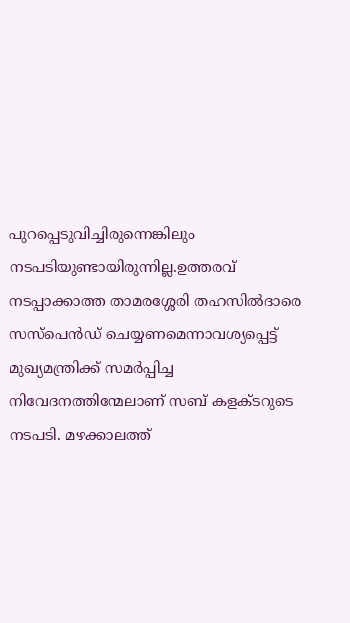പുറപ്പെടുവിച്ചിരുന്നെങ്കിലും നടപടിയുണ്ടായിരുന്നില്ല.ഉത്തരവ് നടപ്പാക്കാത്ത താമരശ്ശേരി തഹസിൽദാരെ സസ്പെൻഡ് ചെയ്യണമെന്നാവശ്യപ്പെട്ട് മുഖ്യമന്ത്രിക്ക് സമർപ്പിച്ച നിവേദനത്തിന്മേലാണ് സബ് കളക്ടറുടെ നടപടി. മഴക്കാലത്ത്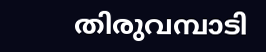തിരുവമ്പാടി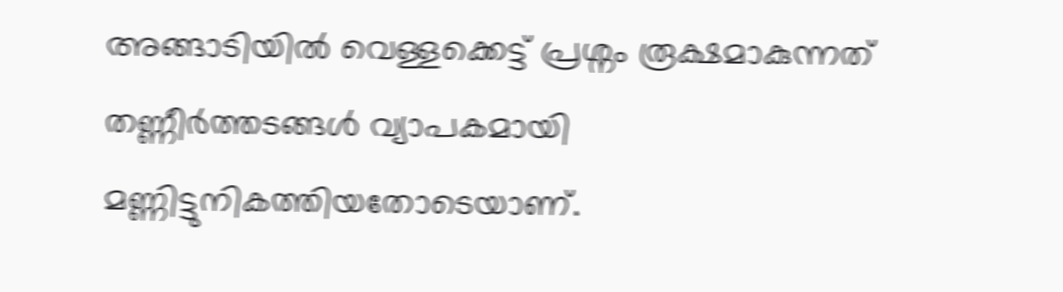അങ്ങാടിയിൽ വെള്ളക്കെട്ട് പ്രശ്നം രൂക്ഷമാകുന്നത് തണ്ണീർത്തടങ്ങൾ വ്യാപകമായി മണ്ണിട്ടുനികത്തിയതോടെയാണ്.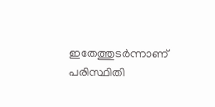ഇതേത്തുടർന്നാണ് പരിസ്ഥിതി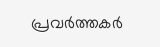പ്രവർത്തകർ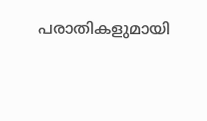പരാതികളുമായി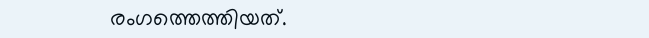രംഗത്തെത്തിയത്.